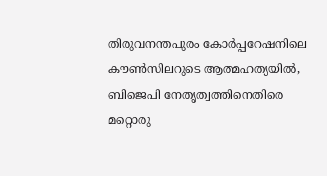തിരുവനന്തപുരം കോര്‍പ്പറേഷനിലെ കൗണ്‍സിലറുടെ ആത്മഹത്യയില്‍, ബിജെപി നേതൃത്വത്തിനെതിരെ മറ്റൊരു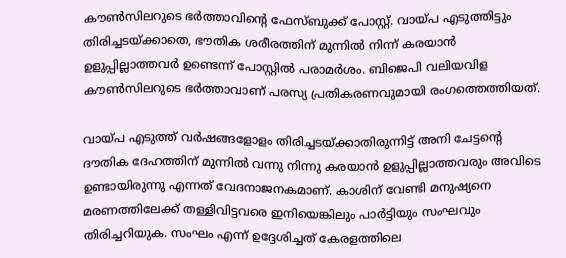കൗണ്‍സിലറുടെ ഭര്‍ത്താവിന്റെ ഫേസ്ബുക്ക് പോസ്റ്റ്. വായ്പ എടുത്തിട്ടും തിരിച്ചടയ്ക്കാതെ, ഭൗതിക ശരീരത്തിന് മുന്നില്‍ നിന്ന് കരയാന്‍ ഉളുപ്പില്ലാത്തവര്‍ ഉണ്ടെന്ന് പോസ്റ്റില്‍ പരാമര്‍ശം. ബിജെപി വലിയവിള കൗണ്‍സിലറുടെ ഭര്‍ത്താവാണ് പരസ്യ പ്രതികരണവുമായി രംഗത്തെത്തിയത്.

വായ്പ എടുത്ത് വര്‍ഷങ്ങളോളം തിരിച്ചടയ്ക്കാതിരുന്നിട്ട് അനി ചേട്ടന്റെ ദൗതിക ദേഹത്തിന് മുന്നില്‍ വന്നു നിന്നു കരയാന്‍ ഉളുപ്പില്ലാത്തവരും അവിടെ ഉണ്ടായിരുന്നു എന്നത് വേദനാജനകമാണ്. കാശിന് വേണ്ടി മനുഷ്യനെ മരണത്തിലേക്ക് തള്ളിവിട്ടവരെ ഇനിയെങ്കിലും പാര്‍ട്ടിയും സംഘവും തിരിച്ചറിയുക. സംഘം എന്ന് ഉദ്ദേശിച്ചത് കേരളത്തിലെ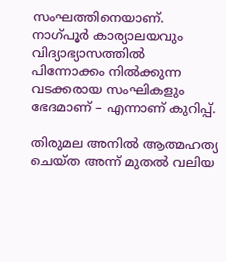സംഘത്തിനെയാണ്. നാഗ്പൂര്‍ കാര്യാലയവും വിദ്യാഭ്യാസത്തില്‍ പിന്നോക്കം നില്‍ക്കുന്ന വടക്കരായ സംഘികളും ഭേദമാണ് – എന്നാണ് കുറിപ്പ്.

തിരുമല അനില്‍ ആത്മഹത്യ ചെയ്ത അന്ന് മുതല്‍ വലിയ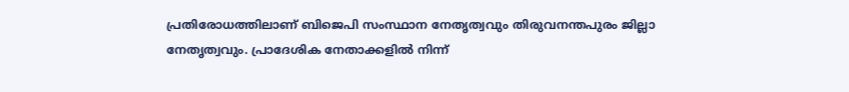പ്രതിരോധത്തിലാണ് ബിജെപി സംസ്ഥാന നേതൃത്വവും തിരുവനന്തപുരം ജില്ലാ നേതൃത്വവും. പ്രാദേശിക നേതാക്കളില്‍ നിന്ന്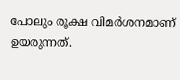പോലും രൂക്ഷ വിമര്‍ശനമാണ് ഉയരുന്നത്.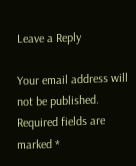Leave a Reply

Your email address will not be published. Required fields are marked *